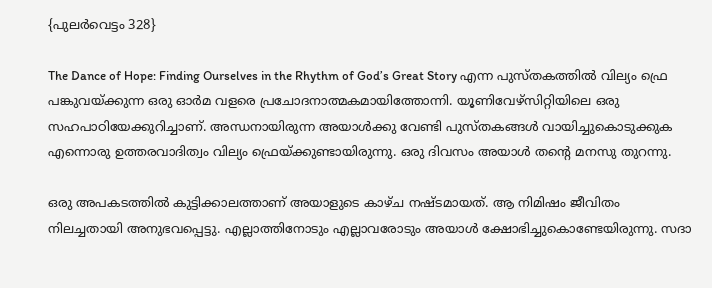{പുലർവെട്ടം 328}

The Dance of Hope: Finding Ourselves in the Rhythm of God’s Great Story എന്ന പുസ്തകത്തിൽ വില്യം ഫ്രെ പങ്കുവയ്ക്കുന്ന ഒരു ഓർമ വളരെ പ്രചോദനാത്മകമായിത്തോന്നി. യൂണിവേഴ്സിറ്റിയിലെ ഒരു സഹപാഠിയേക്കുറിച്ചാണ്. അന്ധനായിരുന്ന അയാൾക്കു വേണ്ടി പുസ്തകങ്ങൾ വായിച്ചുകൊടുക്കുക എന്നൊരു ഉത്തരവാദിത്വം വില്യം ഫ്രെയ്ക്കുണ്ടായിരുന്നു. ഒരു ദിവസം അയാൾ തന്റെ മനസു തുറന്നു.

ഒരു അപകടത്തിൽ കുട്ടിക്കാലത്താണ് അയാളുടെ കാഴ്ച നഷ്ടമായത്. ആ നിമിഷം ജീവിതം നിലച്ചതായി അനുഭവപ്പെട്ടു. എല്ലാത്തിനോടും എല്ലാവരോടും അയാൾ ക്ഷോഭിച്ചുകൊണ്ടേയിരുന്നു. സദാ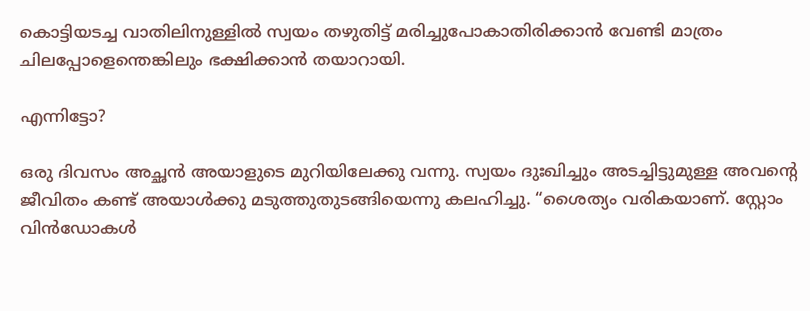കൊട്ടിയടച്ച വാതിലിനുള്ളിൽ സ്വയം തഴുതിട്ട് മരിച്ചുപോകാതിരിക്കാൻ വേണ്ടി മാത്രം ചിലപ്പോളെന്തെങ്കിലും ഭക്ഷിക്കാൻ തയാറായി.

എന്നിട്ടോ?

ഒരു ദിവസം അച്ഛൻ അയാളുടെ മുറിയിലേക്കു വന്നു. സ്വയം ദുഃഖിച്ചും അടച്ചിട്ടുമുള്ള അവന്റെ ജീവിതം കണ്ട് അയാൾക്കു മടുത്തുതുടങ്ങിയെന്നു കലഹിച്ചു. “ശൈത്യം വരികയാണ്. സ്റ്റോം വിൻഡോകൾ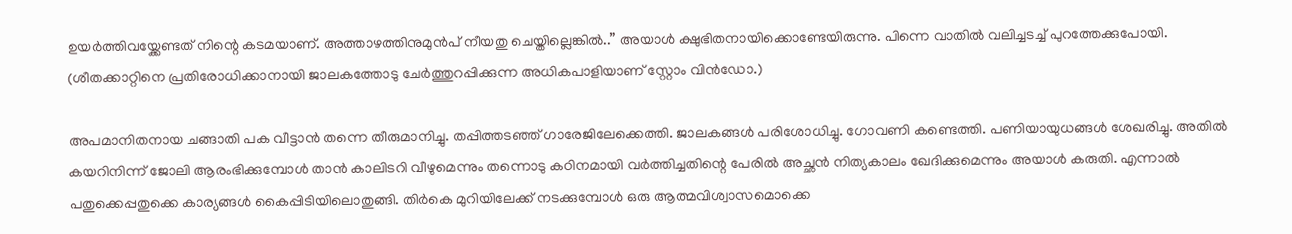ഉയർത്തിവയ്ക്കേണ്ടത് നിന്റെ കടമയാണ്. അത്താഴത്തിനുമുൻപ് നീയതു ചെയ്തില്ലെങ്കിൽ..” അയാൾ ക്ഷുഭിതനായിക്കൊണ്ടേയിരുന്നു. പിന്നെ വാതിൽ വലിച്ചടച്ച് പുറത്തേക്കുപോയി. (ശീതക്കാറ്റിനെ പ്രതിരോധിക്കാനായി ജാലകത്തോടു ചേർത്തുറപ്പിക്കുന്ന അധികപാളിയാണ് സ്റ്റോം വിൻഡോ.)

അപമാനിതനായ ചങ്ങാതി പക വീട്ടാൻ തന്നെ തീരുമാനിച്ചു. തപ്പിത്തടഞ്ഞ് ഗാരേജിലേക്കെത്തി. ജാലകങ്ങൾ പരിശോധിച്ചു. ഗോവണി കണ്ടെത്തി. പണിയായുധങ്ങൾ ശേഖരിച്ചു. അതിൽ കയറിനിന്ന് ജോലി ആരംഭിക്കുമ്പോൾ താൻ കാലിടറി വീഴുമെന്നും തന്നൊടു കഠിനമായി വർത്തിച്ചതിന്റെ പേരിൽ അച്ഛൻ നിത്യകാലം ഖേദിക്കുമെന്നും അയാൾ കരുതി. എന്നാൽ പതുക്കെപ്പതുക്കെ കാര്യങ്ങൾ കൈപ്പിടിയിലൊതുങ്ങി. തിർകെ മുറിയിലേക്ക് നടക്കുമ്പോൾ ഒരു ആത്മവിശ്വാസമൊക്കെ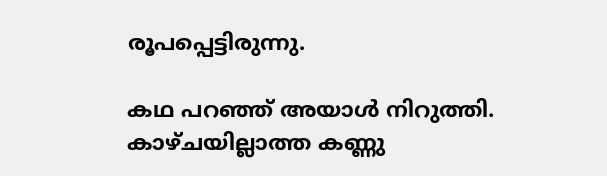രൂപപ്പെട്ടിരുന്നു.

കഥ പറഞ്ഞ് അയാൾ നിറുത്തി. കാഴ്ചയില്ലാത്ത കണ്ണു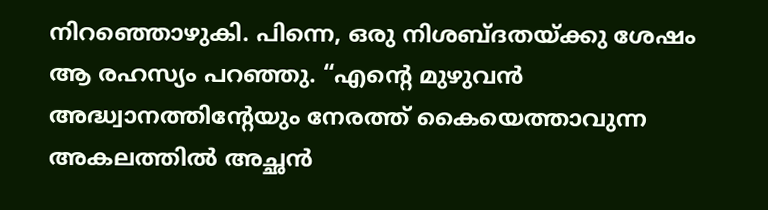നിറഞ്ഞൊഴുകി. പിന്നെ, ഒരു നിശബ്ദതയ്ക്കു ശേഷം ആ രഹസ്യം പറഞ്ഞു. “എന്റെ മുഴുവൻ അദ്ധ്വാനത്തിന്റേയും നേരത്ത് കൈയെത്താവുന്ന അകലത്തിൽ അച്ഛൻ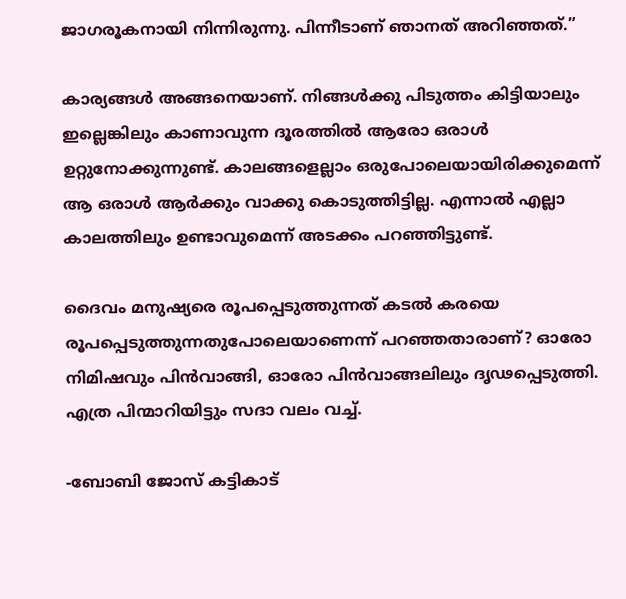ജാഗരൂകനായി നിന്നിരുന്നു. പിന്നീടാണ് ഞാനത് അറിഞ്ഞത്.”

കാര്യങ്ങൾ അങ്ങനെയാണ്. നിങ്ങൾക്കു പിടുത്തം കിട്ടിയാലും ഇല്ലെങ്കിലും കാണാവുന്ന ദൂരത്തിൽ ആരോ ഒരാൾ ഉറ്റുനോക്കുന്നുണ്ട്. കാലങ്ങളെല്ലാം ഒരുപോലെയായിരിക്കുമെന്ന് ആ ഒരാൾ ആർക്കും വാക്കു കൊടുത്തിട്ടില്ല. എന്നാൽ എല്ലാ കാലത്തിലും ഉണ്ടാവുമെന്ന് അടക്കം പറഞ്ഞിട്ടുണ്ട്.

ദൈവം മനുഷ്യരെ രൂപപ്പെടുത്തുന്നത് കടൽ കരയെ രൂപപ്പെടുത്തുന്നതുപോലെയാണെന്ന് പറഞ്ഞതാരാണ്? ഓരോ നിമിഷവും പിൻവാങ്ങി, ഓരോ പിൻവാങ്ങലിലും ദൃഢപ്പെടുത്തി. എത്ര പിന്മാറിയിട്ടും സദാ വലം വച്ച്.

-ബോബി ജോസ് കട്ടികാട്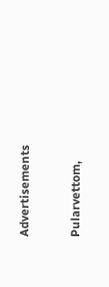Advertisements

Pularvettom,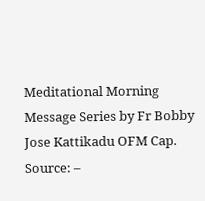Meditational Morning Message Series by Fr Bobby Jose Kattikadu OFM Cap.
Source: –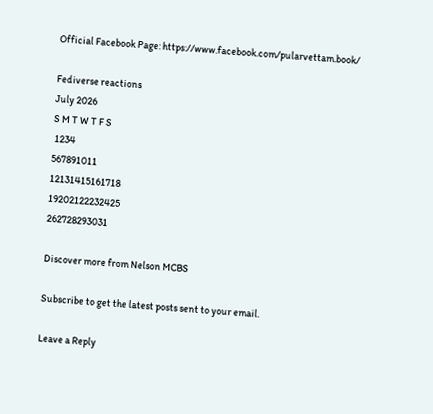Official Facebook Page: https://www.facebook.com/pularvettam.book/

Fediverse reactions
July 2026
S M T W T F S
 1234
567891011
12131415161718
19202122232425
262728293031

Discover more from Nelson MCBS

Subscribe to get the latest posts sent to your email.

Leave a Reply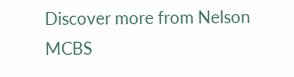Discover more from Nelson MCBS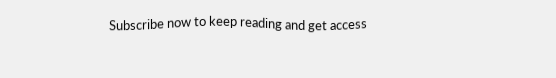Subscribe now to keep reading and get access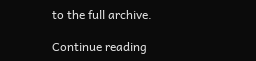to the full archive.

Continue reading